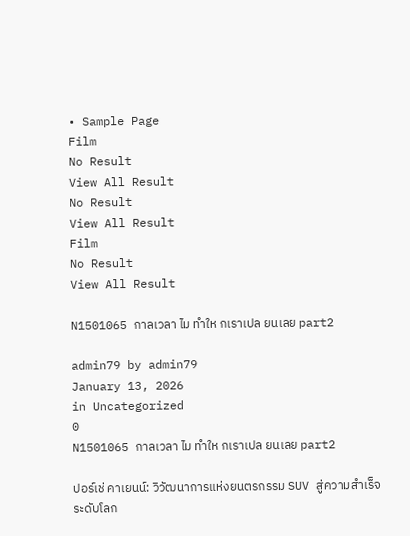• Sample Page
Film
No Result
View All Result
No Result
View All Result
Film
No Result
View All Result

N1501065 กาลเวลา ไม ทำให กเราเปล ยนเลย part2

admin79 by admin79
January 13, 2026
in Uncategorized
0
N1501065 กาลเวลา ไม ทำให กเราเปล ยนเลย part2

ปอร์เช่ คาเยนน์: วิวัฒนาการแห่งยนตรกรรม SUV สู่ความสำเร็จระดับโลก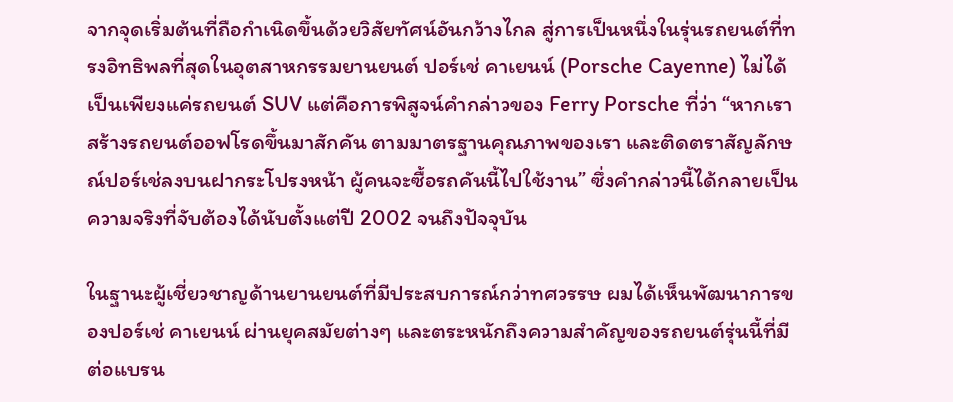จากจุดเริ่มต้นที่ถือกำเนิดขึ้นด้วยวิสัยทัศน์อันกว้างไกล สู่การเป็นหนึ่งในรุ่นรถยนต์ที่ทรงอิทธิพลที่สุดในอุตสาหกรรมยานยนต์ ปอร์เช่ คาเยนน์ (Porsche Cayenne) ไม่ได้เป็นเพียงแค่รถยนต์ SUV แต่คือการพิสูจน์คำกล่าวของ Ferry Porsche ที่ว่า “หากเราสร้างรถยนต์ออฟโรดขึ้นมาสักคัน ตามมาตรฐานคุณภาพของเรา และติดตราสัญลักษณ์ปอร์เช่ลงบนฝากระโปรงหน้า ผู้คนจะซื้อรถคันนี้ไปใช้งาน” ซึ่งคำกล่าวนี้ได้กลายเป็นความจริงที่จับต้องได้นับตั้งแต่ปี 2002 จนถึงปัจจุบัน

ในฐานะผู้เชี่ยวชาญด้านยานยนต์ที่มีประสบการณ์กว่าทศวรรษ ผมได้เห็นพัฒนาการของปอร์เช่ คาเยนน์ ผ่านยุคสมัยต่างๆ และตระหนักถึงความสำคัญของรถยนต์รุ่นนี้ที่มีต่อแบรน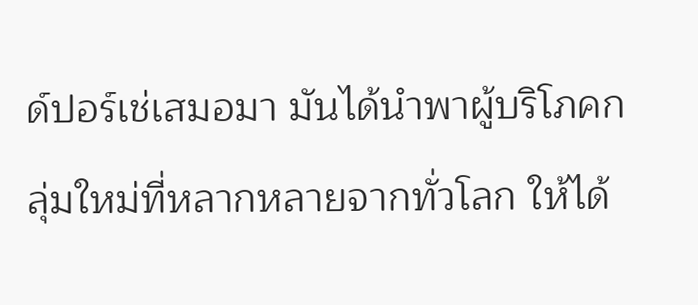ด์ปอร์เช่เสมอมา มันได้นำพาผู้บริโภคกลุ่มใหม่ที่หลากหลายจากทั่วโลก ให้ได้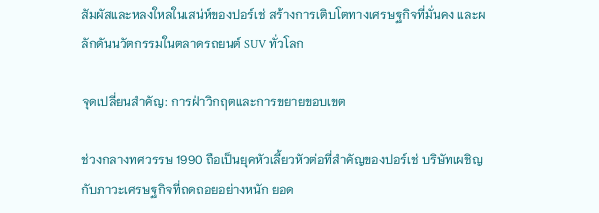สัมผัสและหลงใหลในเสน่ห์ของปอร์เช่ สร้างการเติบโตทางเศรษฐกิจที่มั่นคง และผลักดันนวัตกรรมในตลาดรถยนต์ SUV ทั่วโลก

จุดเปลี่ยนสำคัญ: การฝ่าวิกฤตและการขยายขอบเขต

ช่วงกลางทศวรรษ 1990 ถือเป็นยุคหัวเลี้ยวหัวต่อที่สำคัญของปอร์เช่ บริษัทเผชิญกับภาวะเศรษฐกิจที่ถดถอยอย่างหนัก ยอด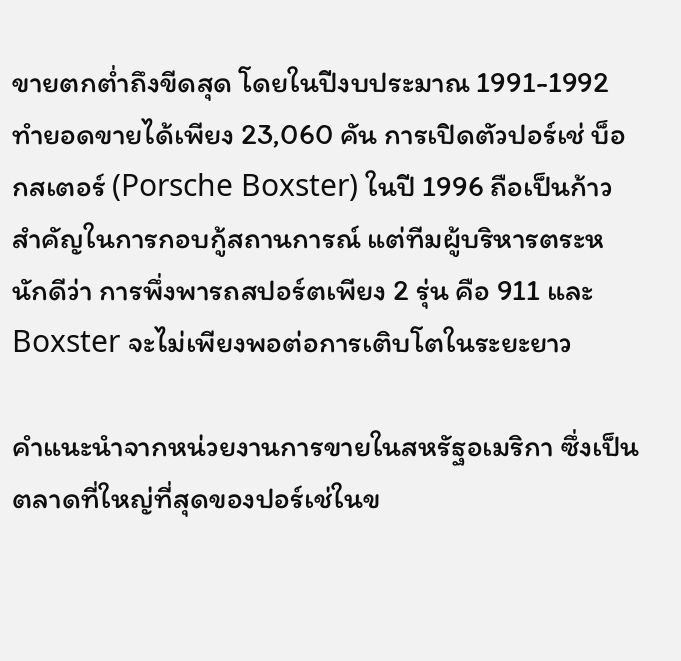ขายตกต่ำถึงขีดสุด โดยในปีงบประมาณ 1991-1992 ทำยอดขายได้เพียง 23,060 คัน การเปิดตัวปอร์เช่ บ็อกสเตอร์ (Porsche Boxster) ในปี 1996 ถือเป็นก้าวสำคัญในการกอบกู้สถานการณ์ แต่ทีมผู้บริหารตระหนักดีว่า การพึ่งพารถสปอร์ตเพียง 2 รุ่น คือ 911 และ Boxster จะไม่เพียงพอต่อการเติบโตในระยะยาว

คำแนะนำจากหน่วยงานการขายในสหรัฐอเมริกา ซึ่งเป็นตลาดที่ใหญ่ที่สุดของปอร์เช่ในข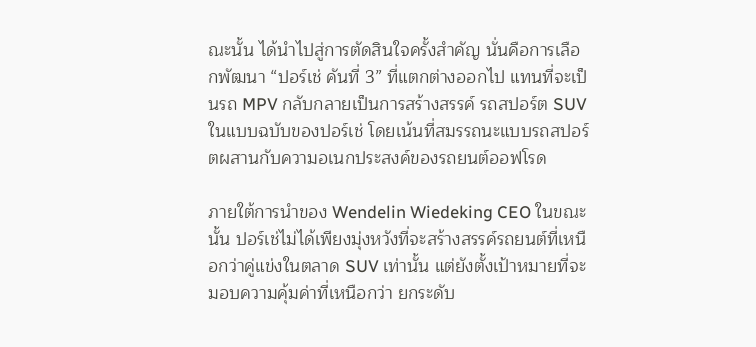ณะนั้น ได้นำไปสู่การตัดสินใจครั้งสำคัญ นั่นคือการเลือกพัฒนา “ปอร์เช่ คันที่ 3” ที่แตกต่างออกไป แทนที่จะเป็นรถ MPV กลับกลายเป็นการสร้างสรรค์ รถสปอร์ต SUV ในแบบฉบับของปอร์เช่ โดยเน้นที่สมรรถนะแบบรถสปอร์ตผสานกับความอเนกประสงค์ของรถยนต์ออฟโรด

ภายใต้การนำของ Wendelin Wiedeking CEO ในขณะนั้น ปอร์เช่ไม่ได้เพียงมุ่งหวังที่จะสร้างสรรค์รถยนต์ที่เหนือกว่าคู่แข่งในตลาด SUV เท่านั้น แต่ยังตั้งเป้าหมายที่จะมอบความคุ้มค่าที่เหนือกว่า ยกระดับ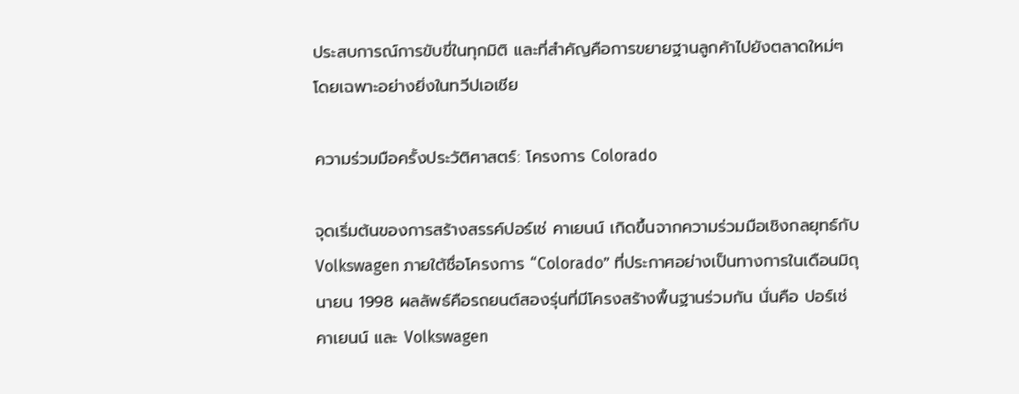ประสบการณ์การขับขี่ในทุกมิติ และที่สำคัญคือการขยายฐานลูกค้าไปยังตลาดใหม่ๆ โดยเฉพาะอย่างยิ่งในทวีปเอเชีย

ความร่วมมือครั้งประวัติศาสตร์: โครงการ Colorado

จุดเริ่มต้นของการสร้างสรรค์ปอร์เช่ คาเยนน์ เกิดขึ้นจากความร่วมมือเชิงกลยุทธ์กับ Volkswagen ภายใต้ชื่อโครงการ “Colorado” ที่ประกาศอย่างเป็นทางการในเดือนมิถุนายน 1998 ผลลัพธ์คือรถยนต์สองรุ่นที่มีโครงสร้างพื้นฐานร่วมกัน นั่นคือ ปอร์เช่ คาเยนน์ และ Volkswagen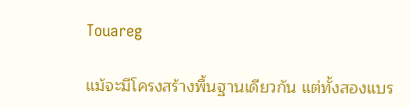Touareg

แม้จะมีโครงสร้างพื้นฐานเดียวกัน แต่ทั้งสองแบร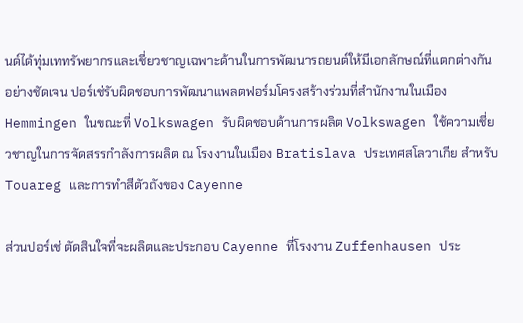นด์ได้ทุ่มเททรัพยากรและเชี่ยวชาญเฉพาะด้านในการพัฒนารถยนต์ให้มีเอกลักษณ์ที่แตกต่างกันอย่างชัดเจน ปอร์เช่รับผิดชอบการพัฒนาแพลตฟอร์มโครงสร้างร่วมที่สำนักงานในเมือง Hemmingen ในขณะที่ Volkswagen รับผิดชอบด้านการผลิต Volkswagen ใช้ความเชี่ยวชาญในการจัดสรรกำลังการผลิต ณ โรงงานในเมือง Bratislava ประเทศสโลวาเกีย สำหรับ Touareg และการทำสีตัวถังของ Cayenne

ส่วนปอร์เช่ ตัดสินใจที่จะผลิตและประกอบ Cayenne ที่โรงงาน Zuffenhausen ประ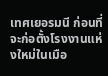เทศเยอรมนี ก่อนที่จะก่อตั้งโรงงานแห่งใหม่ในเมือ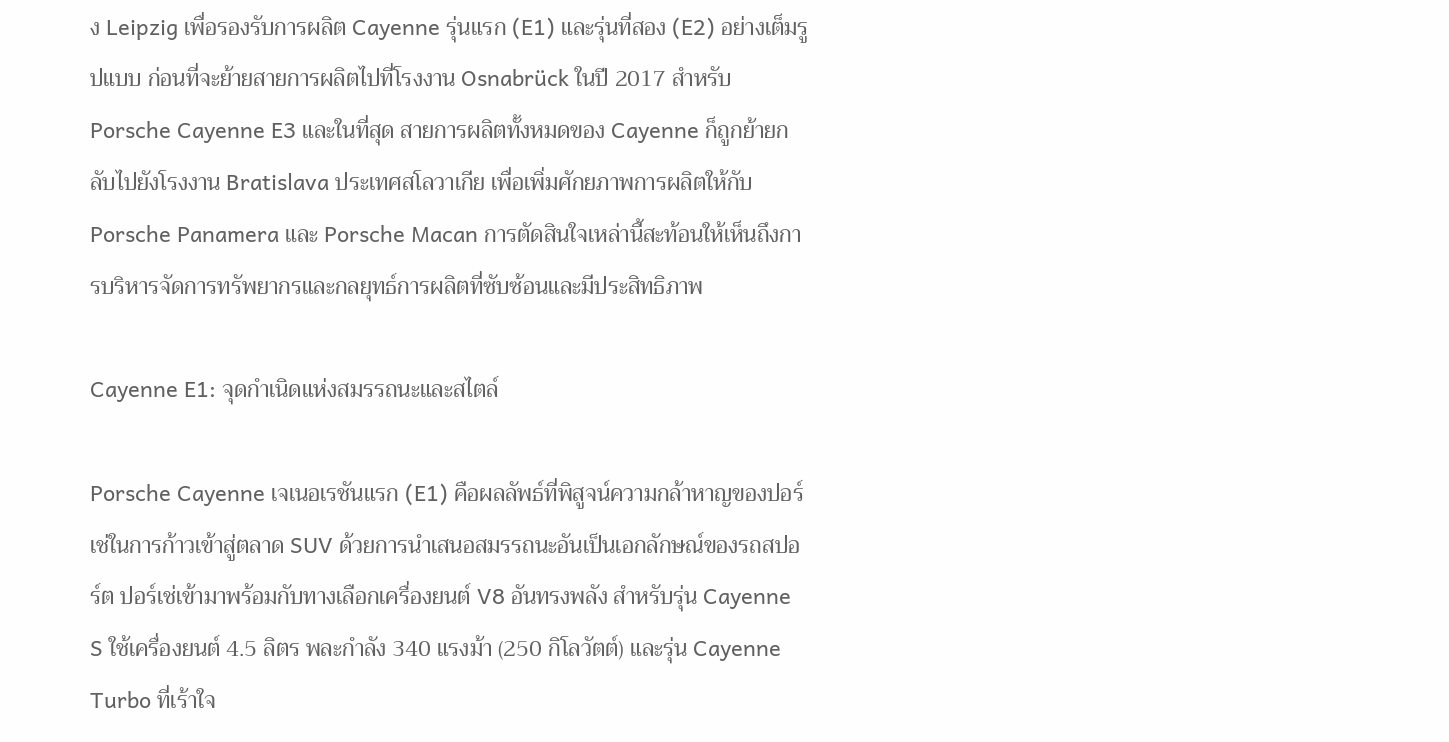ง Leipzig เพื่อรองรับการผลิต Cayenne รุ่นแรก (E1) และรุ่นที่สอง (E2) อย่างเต็มรูปแบบ ก่อนที่จะย้ายสายการผลิตไปที่โรงงาน Osnabrück ในปี 2017 สำหรับ Porsche Cayenne E3 และในที่สุด สายการผลิตทั้งหมดของ Cayenne ก็ถูกย้ายกลับไปยังโรงงาน Bratislava ประเทศสโลวาเกีย เพื่อเพิ่มศักยภาพการผลิตให้กับ Porsche Panamera และ Porsche Macan การตัดสินใจเหล่านี้สะท้อนให้เห็นถึงการบริหารจัดการทรัพยากรและกลยุทธ์การผลิตที่ซับซ้อนและมีประสิทธิภาพ

Cayenne E1: จุดกำเนิดแห่งสมรรถนะและสไตล์

Porsche Cayenne เจเนอเรชันแรก (E1) คือผลลัพธ์ที่พิสูจน์ความกล้าหาญของปอร์เช่ในการก้าวเข้าสู่ตลาด SUV ด้วยการนำเสนอสมรรถนะอันเป็นเอกลักษณ์ของรถสปอร์ต ปอร์เช่เข้ามาพร้อมกับทางเลือกเครื่องยนต์ V8 อันทรงพลัง สำหรับรุ่น Cayenne S ใช้เครื่องยนต์ 4.5 ลิตร พละกำลัง 340 แรงม้า (250 กิโลวัตต์) และรุ่น Cayenne Turbo ที่เร้าใจ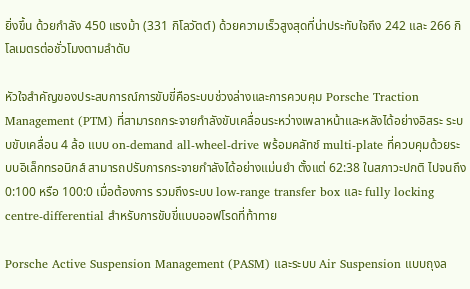ยิ่งขึ้น ด้วยกำลัง 450 แรงม้า (331 กิโลวัตต์) ด้วยความเร็วสูงสุดที่น่าประทับใจถึง 242 และ 266 กิโลเมตรต่อชั่วโมงตามลำดับ

หัวใจสำคัญของประสบการณ์การขับขี่คือระบบช่วงล่างและการควบคุม Porsche Traction Management (PTM) ที่สามารถกระจายกำลังขับเคลื่อนระหว่างเพลาหน้าและหลังได้อย่างอิสระ ระบบขับเคลื่อน 4 ล้อ แบบ on-demand all-wheel-drive พร้อมคลัทช์ multi-plate ที่ควบคุมด้วยระบบอิเล็กทรอนิกส์ สามารถปรับการกระจายกำลังได้อย่างแม่นยำ ตั้งแต่ 62:38 ในสภาวะปกติ ไปจนถึง 0:100 หรือ 100:0 เมื่อต้องการ รวมถึงระบบ low-range transfer box และ fully locking centre-differential สำหรับการขับขี่แบบออฟโรดที่ท้าทาย

Porsche Active Suspension Management (PASM) และระบบ Air Suspension แบบถุงล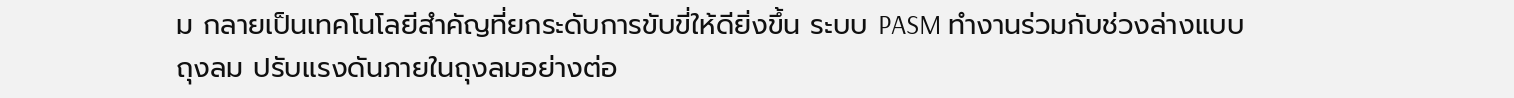ม กลายเป็นเทคโนโลยีสำคัญที่ยกระดับการขับขี่ให้ดียิ่งขึ้น ระบบ PASM ทำงานร่วมกับช่วงล่างแบบถุงลม ปรับแรงดันภายในถุงลมอย่างต่อ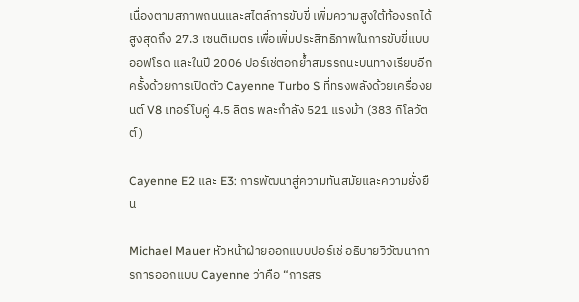เนื่องตามสภาพถนนและสไตล์การขับขี่ เพิ่มความสูงใต้ท้องรถได้สูงสุดถึง 27.3 เซนติเมตร เพื่อเพิ่มประสิทธิภาพในการขับขี่แบบออฟโรด และในปี 2006 ปอร์เช่ตอกย้ำสมรรถนะบนทางเรียบอีกครั้งด้วยการเปิดตัว Cayenne Turbo S ที่ทรงพลังด้วยเครื่องยนต์ V8 เทอร์โบคู่ 4.5 ลิตร พละกำลัง 521 แรงม้า (383 กิโลวัตต์)

Cayenne E2 และ E3: การพัฒนาสู่ความทันสมัยและความยั่งยืน

Michael Mauer หัวหน้าฝ่ายออกแบบปอร์เช่ อธิบายวิวัฒนาการการออกแบบ Cayenne ว่าคือ “การสร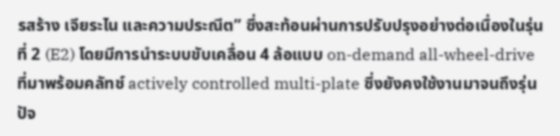รสร้าง เจียระไน และความประณีต” ซึ่งสะท้อนผ่านการปรับปรุงอย่างต่อเนื่องในรุ่นที่ 2 (E2) โดยมีการนำระบบขับเคลื่อน 4 ล้อแบบ on-demand all-wheel-drive ที่มาพร้อมคลัทช์ actively controlled multi-plate ซึ่งยังคงใช้งานมาจนถึงรุ่นปัจ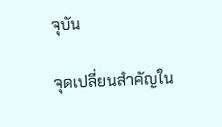จุบัน

จุดเปลี่ยนสำคัญใน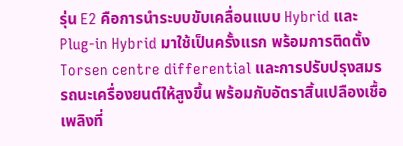รุ่น E2 คือการนำระบบขับเคลื่อนแบบ Hybrid และ Plug-in Hybrid มาใช้เป็นครั้งแรก พร้อมการติดตั้ง Torsen centre differential และการปรับปรุงสมรรถนะเครื่องยนต์ให้สูงขึ้น พร้อมกับอัตราสิ้นเปลืองเชื้อเพลิงที่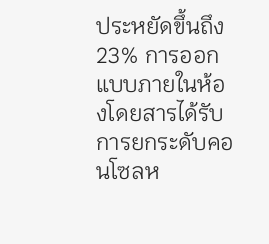ประหยัดขึ้นถึง 23% การออกแบบภายในห้องโดยสารได้รับการยกระดับคอนโซลห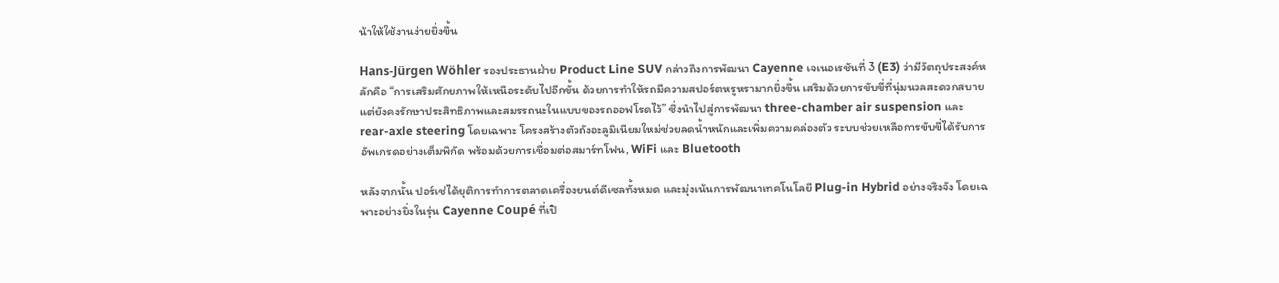น้าให้ใช้งานง่ายยิ่งขึ้น

Hans-Jürgen Wöhler รองประธานฝ่าย Product Line SUV กล่าวถึงการพัฒนา Cayenne เจเนอเรชันที่ 3 (E3) ว่ามีวัตถุประสงค์หลักคือ “การเสริมศักยภาพให้เหนือระดับไปอีกขั้น ด้วยการทำให้รถมีความสปอร์ตหรูหรามากยิ่งขึ้น เสริมด้วยการขับขี่ที่นุ่มนวลสะดวกสบาย แต่ยังคงรักษาประสิทธิภาพและสมรรถนะในแบบของรถออฟโรดไว้” ซึ่งนำไปสู่การพัฒนา three-chamber air suspension และ rear-axle steering โดยเฉพาะ โครงสร้างตัวถังอะลูมิเนียมใหม่ช่วยลดน้ำหนักและเพิ่มความคล่องตัว ระบบช่วยเหลือการขับขี่ได้รับการอัพเกรดอย่างเต็มพิกัด พร้อมด้วยการเชื่อมต่อสมาร์ทโฟน, WiFi และ Bluetooth

หลังจากนั้น ปอร์เช่ได้ยุติการทำการตลาดเครื่องยนต์ดีเซลทั้งหมด และมุ่งเน้นการพัฒนาเทคโนโลยี Plug-in Hybrid อย่างจริงจัง โดยเฉพาะอย่างยิ่งในรุ่น Cayenne Coupé ที่เปิ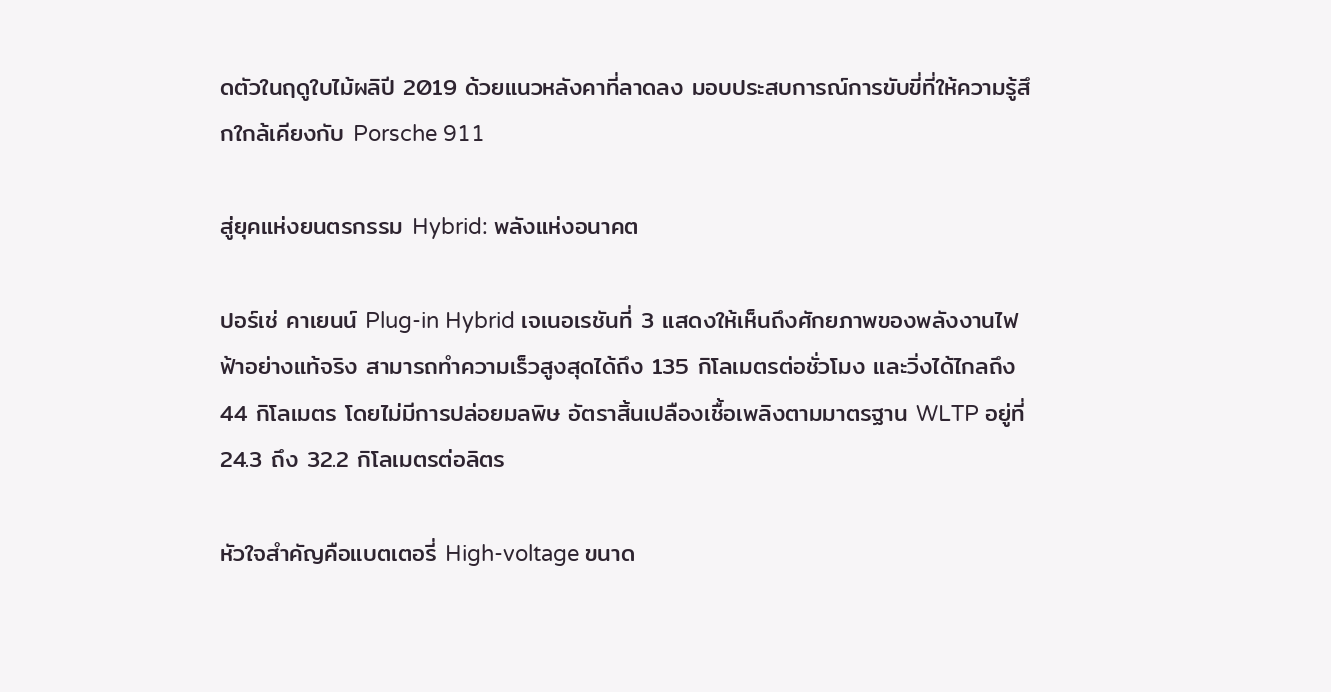ดตัวในฤดูใบไม้ผลิปี 2019 ด้วยแนวหลังคาที่ลาดลง มอบประสบการณ์การขับขี่ที่ให้ความรู้สึกใกล้เคียงกับ Porsche 911

สู่ยุคแห่งยนตรกรรม Hybrid: พลังแห่งอนาคต

ปอร์เช่ คาเยนน์ Plug-in Hybrid เจเนอเรชันที่ 3 แสดงให้เห็นถึงศักยภาพของพลังงานไฟฟ้าอย่างแท้จริง สามารถทำความเร็วสูงสุดได้ถึง 135 กิโลเมตรต่อชั่วโมง และวิ่งได้ไกลถึง 44 กิโลเมตร โดยไม่มีการปล่อยมลพิษ อัตราสิ้นเปลืองเชื้อเพลิงตามมาตรฐาน WLTP อยู่ที่ 24.3 ถึง 32.2 กิโลเมตรต่อลิตร

หัวใจสำคัญคือแบตเตอรี่ High-voltage ขนาด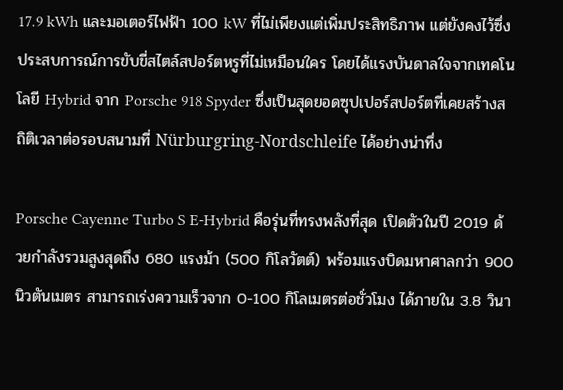17.9 kWh และมอเตอร์ไฟฟ้า 100 kW ที่ไม่เพียงแต่เพิ่มประสิทธิภาพ แต่ยังคงไว้ซึ่งประสบการณ์การขับขี่สไตล์สปอร์ตหรูที่ไม่เหมือนใคร โดยได้แรงบันดาลใจจากเทคโนโลยี Hybrid จาก Porsche 918 Spyder ซึ่งเป็นสุดยอดซุปเปอร์สปอร์ตที่เคยสร้างสถิติเวลาต่อรอบสนามที่ Nürburgring-Nordschleife ได้อย่างน่าทึ่ง

Porsche Cayenne Turbo S E-Hybrid คือรุ่นที่ทรงพลังที่สุด เปิดตัวในปี 2019 ด้วยกำลังรวมสูงสุดถึง 680 แรงม้า (500 กิโลวัตต์) พร้อมแรงบิดมหาศาลกว่า 900 นิวตันเมตร สามารถเร่งความเร็วจาก 0-100 กิโลเมตรต่อชั่วโมง ได้ภายใน 3.8 วินา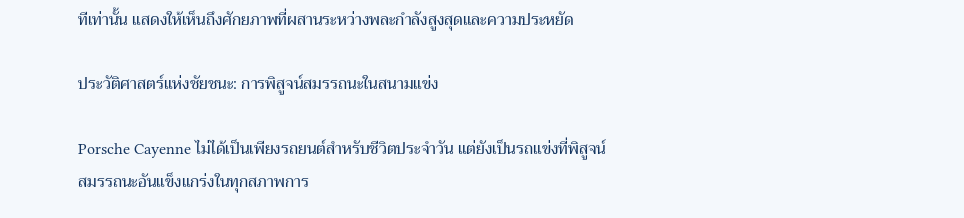ทีเท่านั้น แสดงให้เห็นถึงศักยภาพที่ผสานระหว่างพละกำลังสูงสุดและความประหยัด

ประวัติศาสตร์แห่งชัยชนะ: การพิสูจน์สมรรถนะในสนามแข่ง

Porsche Cayenne ไม่ได้เป็นเพียงรถยนต์สำหรับชีวิตประจำวัน แต่ยังเป็นรถแข่งที่พิสูจน์สมรรถนะอันแข็งแกร่งในทุกสภาพการ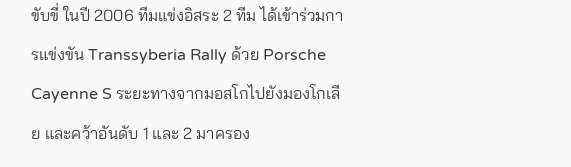ขับขี่ ในปี 2006 ทีมแข่งอิสระ 2 ทีม ได้เข้าร่วมการแข่งขัน Transsyberia Rally ด้วย Porsche Cayenne S ระยะทางจากมอสโกไปยังมองโกเลีย และคว้าอันดับ 1 และ 2 มาครอง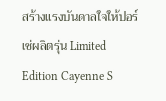สร้างแรงบันดาลใจให้ปอร์เช่ผลิตรุ่น Limited Edition Cayenne S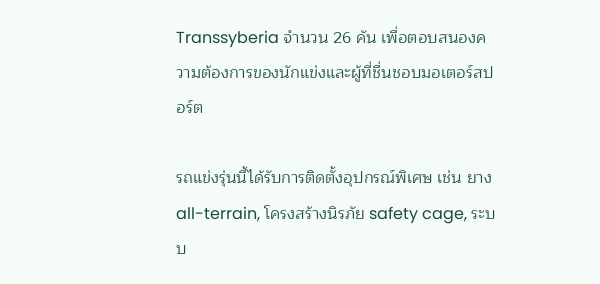Transsyberia จำนวน 26 คัน เพื่อตอบสนองความต้องการของนักแข่งและผู้ที่ชื่นชอบมอเตอร์สปอร์ต

รถแข่งรุ่นนี้ได้รับการติดตั้งอุปกรณ์พิเศษ เช่น ยาง all-terrain, โครงสร้างนิรภัย safety cage, ระบบ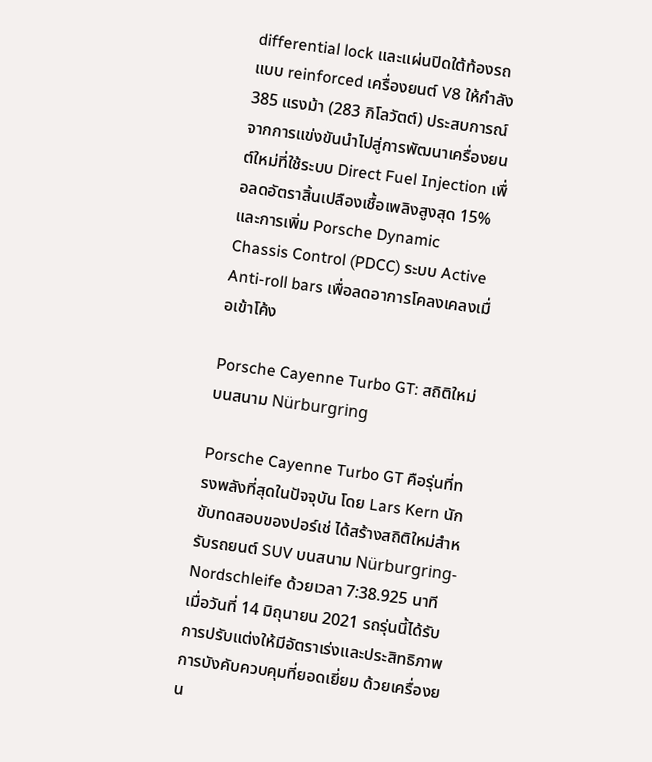differential lock และแผ่นปิดใต้ท้องรถแบบ reinforced เครื่องยนต์ V8 ให้กำลัง 385 แรงม้า (283 กิโลวัตต์) ประสบการณ์จากการแข่งขันนำไปสู่การพัฒนาเครื่องยนต์ใหม่ที่ใช้ระบบ Direct Fuel Injection เพื่อลดอัตราสิ้นเปลืองเชื้อเพลิงสูงสุด 15% และการเพิ่ม Porsche Dynamic Chassis Control (PDCC) ระบบ Active Anti-roll bars เพื่อลดอาการโคลงเคลงเมื่อเข้าโค้ง

Porsche Cayenne Turbo GT: สถิติใหม่บนสนาม Nürburgring

Porsche Cayenne Turbo GT คือรุ่นที่ทรงพลังที่สุดในปัจจุบัน โดย Lars Kern นักขับทดสอบของปอร์เช่ ได้สร้างสถิติใหม่สำหรับรถยนต์ SUV บนสนาม Nürburgring-Nordschleife ด้วยเวลา 7:38.925 นาที เมื่อวันที่ 14 มิถุนายน 2021 รถรุ่นนี้ได้รับการปรับแต่งให้มีอัตราเร่งและประสิทธิภาพการบังคับควบคุมที่ยอดเยี่ยม ด้วยเครื่องยน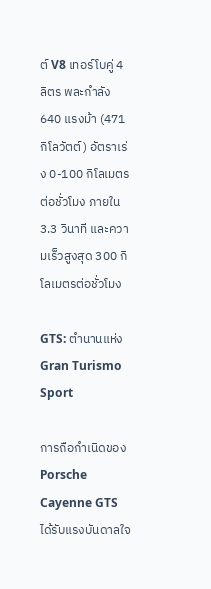ต์ V8 เทอร์โบคู่ 4 ลิตร พละกำลัง 640 แรงม้า (471 กิโลวัตต์) อัตราเร่ง 0-100 กิโลเมตรต่อชั่วโมง ภายใน 3.3 วินาที และความเร็วสูงสุด 300 กิโลเมตรต่อชั่วโมง

GTS: ตำนานแห่ง Gran Turismo Sport

การถือกำเนิดของ Porsche Cayenne GTS ได้รับแรงบันดาลใจ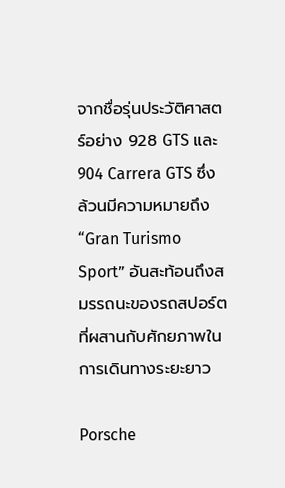จากชื่อรุ่นประวัติศาสตร์อย่าง 928 GTS และ 904 Carrera GTS ซึ่งล้วนมีความหมายถึง “Gran Turismo Sport” อันสะท้อนถึงสมรรถนะของรถสปอร์ตที่ผสานกับศักยภาพในการเดินทางระยะยาว

Porsche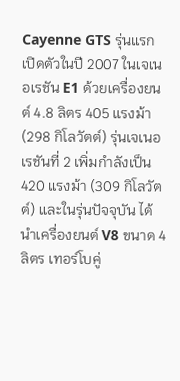Cayenne GTS รุ่นแรกเปิดตัวในปี 2007 ในเจเนอเรชัน E1 ด้วยเครื่องยนต์ 4.8 ลิตร 405 แรงม้า (298 กิโลวัตต์) รุ่นเจเนอเรชันที่ 2 เพิ่มกำลังเป็น 420 แรงม้า (309 กิโลวัตต์) และในรุ่นปัจจุบัน ได้นำเครื่องยนต์ V8 ขนาด 4 ลิตร เทอร์โบคู่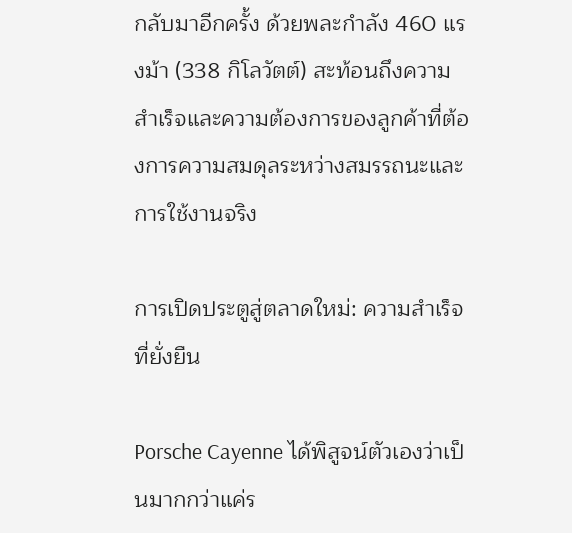กลับมาอีกครั้ง ด้วยพละกำลัง 460 แรงม้า (338 กิโลวัตต์) สะท้อนถึงความสำเร็จและความต้องการของลูกค้าที่ต้องการความสมดุลระหว่างสมรรถนะและการใช้งานจริง

การเปิดประตูสู่ตลาดใหม่: ความสำเร็จที่ยั่งยืน

Porsche Cayenne ได้พิสูจน์ตัวเองว่าเป็นมากกว่าแค่ร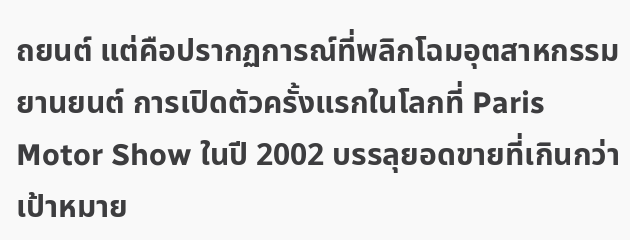ถยนต์ แต่คือปรากฏการณ์ที่พลิกโฉมอุตสาหกรรมยานยนต์ การเปิดตัวครั้งแรกในโลกที่ Paris Motor Show ในปี 2002 บรรลุยอดขายที่เกินกว่าเป้าหมาย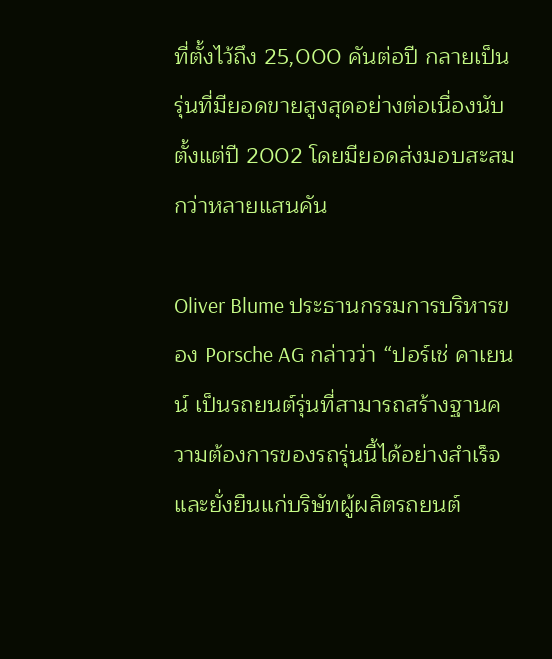ที่ตั้งไว้ถึง 25,000 คันต่อปี กลายเป็นรุ่นที่มียอดขายสูงสุดอย่างต่อเนื่องนับตั้งแต่ปี 2002 โดยมียอดส่งมอบสะสมกว่าหลายแสนคัน

Oliver Blume ประธานกรรมการบริหารของ Porsche AG กล่าวว่า “ปอร์เช่ คาเยนน์ เป็นรถยนต์รุ่นที่สามารถสร้างฐานความต้องการของรถรุ่นนี้ได้อย่างสำเร็จและยั่งยืนแก่บริษัทผู้ผลิตรถยนต์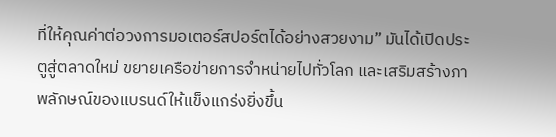ที่ให้คุณค่าต่อวงการมอเตอร์สปอร์ตได้อย่างสวยงาม” มันได้เปิดประตูสู่ตลาดใหม่ ขยายเครือข่ายการจำหน่ายไปทั่วโลก และเสริมสร้างภาพลักษณ์ของแบรนด์ให้แข็งแกร่งยิ่งขึ้น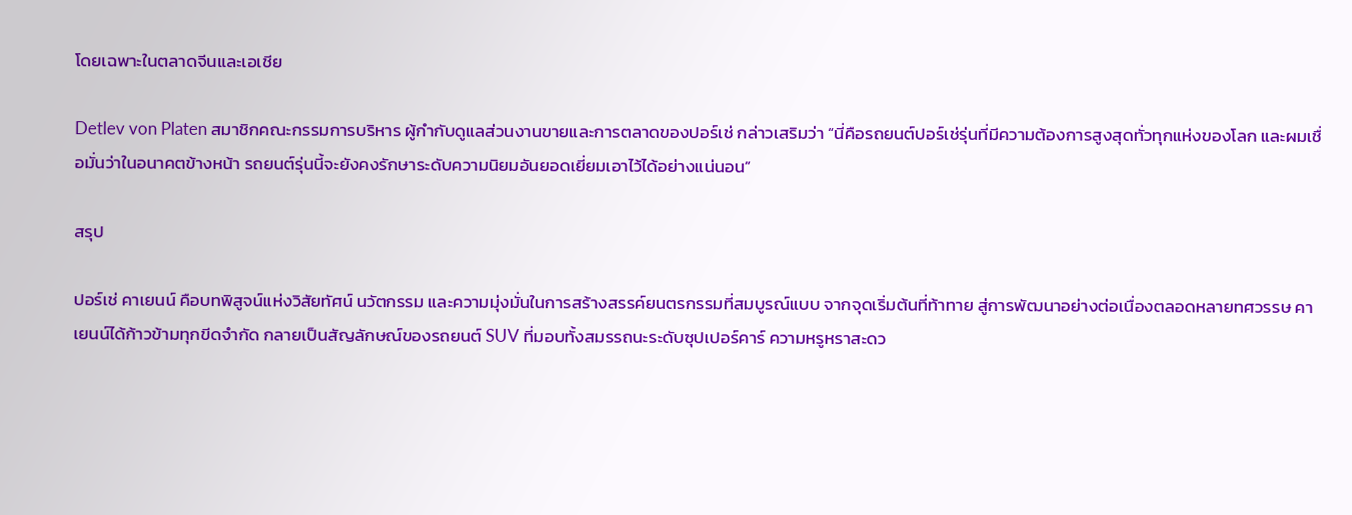โดยเฉพาะในตลาดจีนและเอเชีย

Detlev von Platen สมาชิกคณะกรรมการบริหาร ผู้กำกับดูแลส่วนงานขายและการตลาดของปอร์เช่ กล่าวเสริมว่า “นี่คือรถยนต์ปอร์เช่รุ่นที่มีความต้องการสูงสุดทั่วทุกแห่งของโลก และผมเชื่อมั่นว่าในอนาคตข้างหน้า รถยนต์รุ่นนี้จะยังคงรักษาระดับความนิยมอันยอดเยี่ยมเอาไว้ได้อย่างแน่นอน”

สรุป

ปอร์เช่ คาเยนน์ คือบทพิสูจน์แห่งวิสัยทัศน์ นวัตกรรม และความมุ่งมั่นในการสร้างสรรค์ยนตรกรรมที่สมบูรณ์แบบ จากจุดเริ่มต้นที่ท้าทาย สู่การพัฒนาอย่างต่อเนื่องตลอดหลายทศวรรษ คาเยนน์ได้ก้าวข้ามทุกขีดจำกัด กลายเป็นสัญลักษณ์ของรถยนต์ SUV ที่มอบทั้งสมรรถนะระดับซุปเปอร์คาร์ ความหรูหราสะดว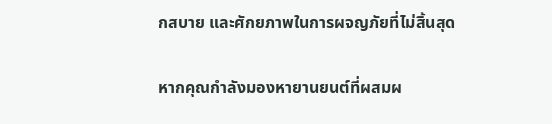กสบาย และศักยภาพในการผจญภัยที่ไม่สิ้นสุด

หากคุณกำลังมองหายานยนต์ที่ผสมผ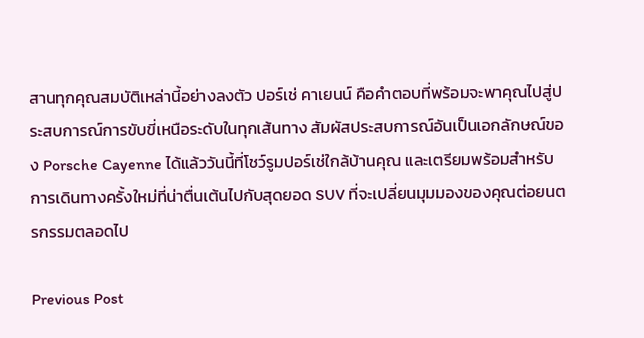สานทุกคุณสมบัติเหล่านี้อย่างลงตัว ปอร์เช่ คาเยนน์ คือคำตอบที่พร้อมจะพาคุณไปสู่ประสบการณ์การขับขี่เหนือระดับในทุกเส้นทาง สัมผัสประสบการณ์อันเป็นเอกลักษณ์ของ Porsche Cayenne ได้แล้ววันนี้ที่โชว์รูมปอร์เช่ใกล้บ้านคุณ และเตรียมพร้อมสำหรับการเดินทางครั้งใหม่ที่น่าตื่นเต้นไปกับสุดยอด SUV ที่จะเปลี่ยนมุมมองของคุณต่อยนตรกรรมตลอดไป

Previous Post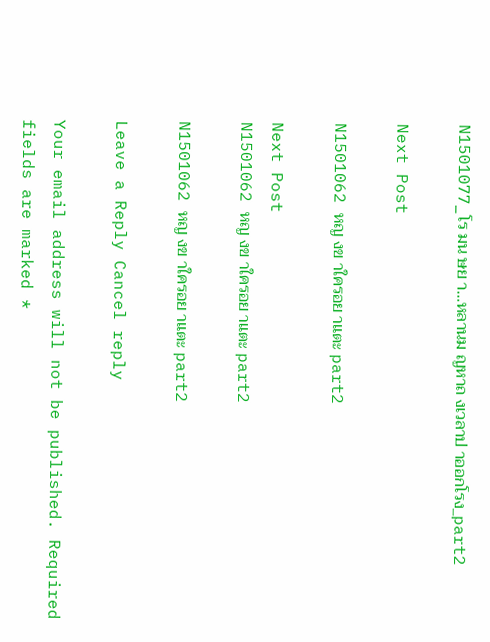N1501077_โร มน ษย า…หลานม ญหาถ งเวลาป าออกโรง_part2

Next Post

N1501062 หญ งข าใครอย าแตะ part2

Next Post
N1501062 หญ งข าใครอย าแตะ part2

N1501062 หญ งข าใครอย าแตะ part2

Leave a Reply Cancel reply

Your email address will not be published. Required fields are marked *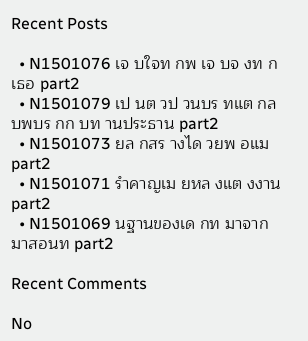Recent Posts

  • N1501076 เจ บใจท กพ เจ บจ งท กเธอ part2
  • N1501079 เป นต วป วนบร ทแต กล บพบร กก บท านประธาน part2
  • N1501073 ยล กสร างได วยพ อแม part2
  • N1501071 รำคาญเม ยหล งแต งงาน part2
  • N1501069 นฐานของเด กท มาจากมาสอนท part2

Recent Comments

No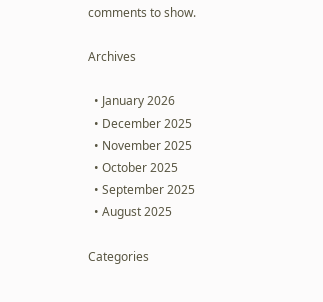comments to show.

Archives

  • January 2026
  • December 2025
  • November 2025
  • October 2025
  • September 2025
  • August 2025

Categories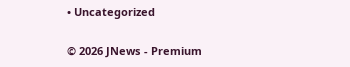• Uncategorized

© 2026 JNews - Premium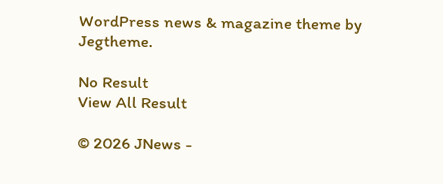WordPress news & magazine theme by Jegtheme.

No Result
View All Result

© 2026 JNews -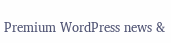Premium WordPress news &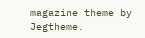magazine theme by Jegtheme.